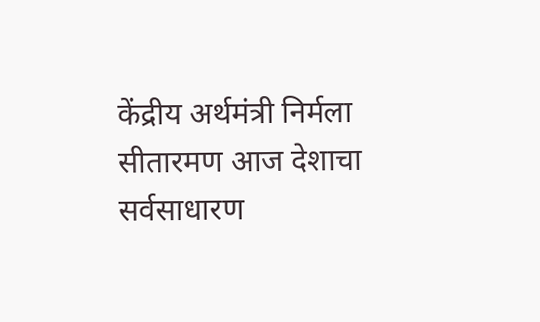केंद्रीय अर्थमंत्री निर्मला सीतारमण आज देशाचा सर्वसाधारण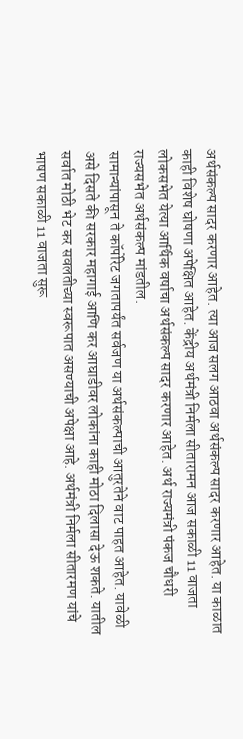अर्थसंकल्प सादर करणार आहेत. त्या आज सलग आठवा अर्थसंकल्प सादर करणार आहेत. या काळात काही विशेष घोषणा अपेक्षित आहेत. केंद्रीय अर्थमंत्री निर्मला सीतारामन आज सकाळी 11 वाजता लोकसभेत येत्या आर्थिक वर्षाचा अर्थसंकल्प सादर करणार आहेत. अर्थ राज्यमंत्री पंकज चौधरी राज्यसभेत अर्थसंकल्प मांडतील.
सामान्यांपासून ते कॉर्पोरेट जगतापर्यंत सर्वजण या अर्थसंकल्पाची आतुरतेने वाट पाहत आहेत. यावेळी असे दिसते की सरकार महागाई आणि कर आघाडीवर लोकांना काही मोठा दिलासा देऊ शकते. यातील सर्वात मोठी भेट कर सवलतीच्या स्वरूपात असण्याची अपेक्षा आहे. अर्थमंत्री निर्मला सीतारमण यांचे भाषण सकाळी 11 वाजता सुरू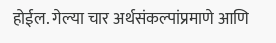होईल. गेल्या चार अर्थसंकल्पांप्रमाणे आणि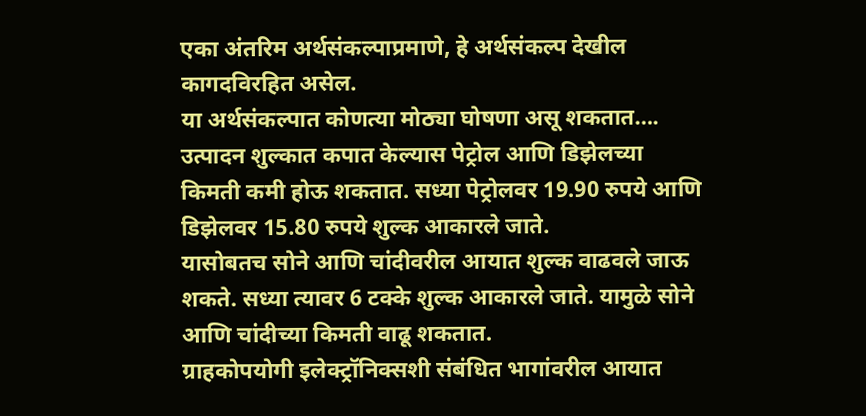एका अंतरिम अर्थसंकल्पाप्रमाणे, हे अर्थसंकल्प देखील कागदविरहित असेल.
या अर्थसंकल्पात कोणत्या मोठ्या घोषणा असू शकतात….
उत्पादन शुल्कात कपात केल्यास पेट्रोल आणि डिझेलच्या किमती कमी होऊ शकतात. सध्या पेट्रोलवर 19.90 रुपये आणि डिझेलवर 15.80 रुपये शुल्क आकारले जाते.
यासोबतच सोने आणि चांदीवरील आयात शुल्क वाढवले जाऊ शकते. सध्या त्यावर 6 टक्के शुल्क आकारले जाते. यामुळे सोने आणि चांदीच्या किमती वाढू शकतात.
ग्राहकोपयोगी इलेक्ट्रॉनिक्सशी संबंधित भागांवरील आयात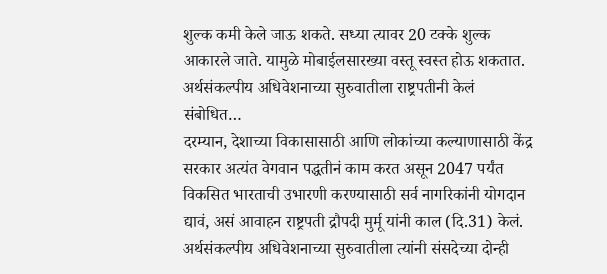शुल्क कमी केले जाऊ शकते. सध्या त्यावर 20 टक्के शुल्क आकारले जाते. यामुळे मोबाईलसारख्या वस्तू स्वस्त होऊ शकतात.
अर्थसंकल्पीय अधिवेशनाच्या सुरुवातीला राष्ट्रपतीनी केलं संबोधित…
दरम्यान, देशाच्या विकासासाठी आणि लोकांच्या कल्याणासाठी केंद्र सरकार अत्यंत वेगवान पद्धतीनं काम करत असून 2047 पर्यंत विकसित भारताची उभारणी करण्यासाठी सर्व नागरिकांनी योगदान द्यावं, असं आवाहन राष्ट्रपती द्रौपदी मुर्मू यांनी काल (दि.31) केलं. अर्थसंकल्पीय अधिवेशनाच्या सुरुवातीला त्यांनी संसदेच्या दोन्ही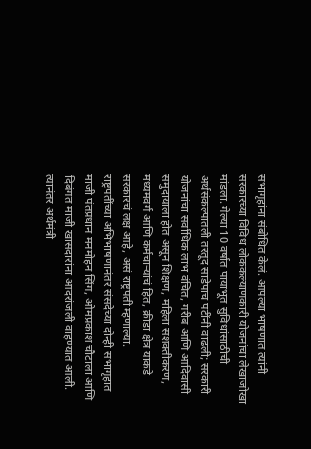सभागृहांना संबोधित केलं. आपल्या भाषणात त्यांनी सरकारच्या विविध लोककल्याणकारी योजनांचा लेखाजोखा मांडला. गेल्या 10 वर्षात पायाभूत सुविधांसाठीची अर्थसंकल्पातली तरतूद साडेपाच पटींनी वाढली; सरकारी योजनांचा सर्वाधिक लाभ वंचित, गरीब आणि आदिवासी समुदायाला होत असून शिक्षण, महिला सशक्तीकरण, मध्यमवर्ग आणि कर्मचाऱ्यांचं हित, क्रीडा क्षेत्र याकडे सरकारचं लक्ष आहे, असं राष्ट्रपती म्हणाल्या.
राष्ट्रपतींच्या अभिभाषणानंतर संसदेच्या दोन्ही सभागृहात माजी पंतप्रधान मनमोहन सिंग, ओमप्रकाश चौटाला आणि दिबंगत माजी खासदारांना आदरांजली वाहण्यात आली. त्यानंतर अर्थमंत्री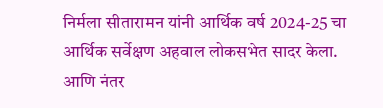निर्मला सीतारामन यांनी आर्थिक वर्ष 2024-25 चा आर्थिक सर्वेक्षण अहवाल लोकसभेत सादर केला. आणि नंतर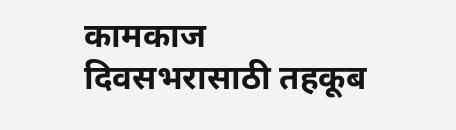कामकाज दिवसभरासाठी तहकूब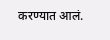करण्यात आलं.